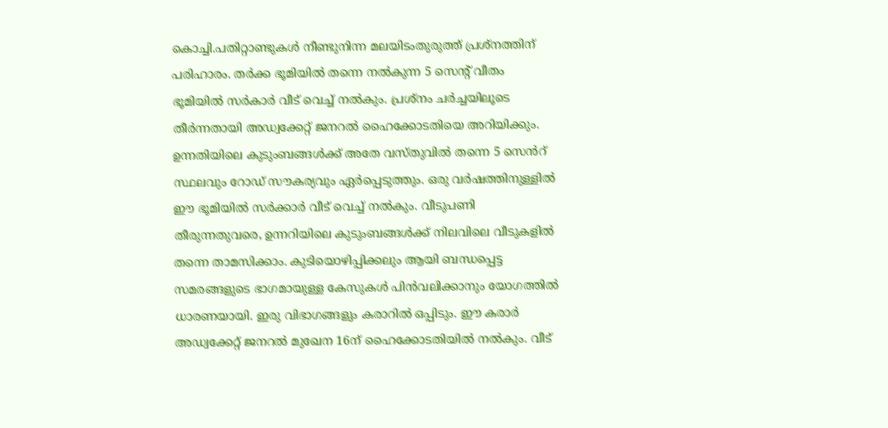കൊച്ചി.പതിറ്റാണ്ടുകൾ നീണ്ടുനിന്ന മലയിടംതുരുത്ത് പ്രശ്നത്തിന് പരിഹാരം. തർക്ക ഭൂമിയിൽ തന്നെ നൽകുന്ന 5 സെന്റ് വീതം ഭൂമിയിൽ സർകാർ വീട് വെച്ച് നൽകും. പ്രശ്നം ചർച്ചയിലൂടെ തീർന്നതായി അഡ്വക്കേറ്റ് ജനറൽ ഹൈക്കോടതിയെ അറിയിക്കും.
ഉന്നതിയിലെ കുടുംബങ്ങൾക്ക് അതേ വസ്തുവിൽ തന്നെ 5 സെൻറ് സ്ഥലവും റോഡ് സൗകര്യവും ഏർപ്പെടുത്തും. ഒരു വർഷത്തിനുള്ളിൽ ഈ ഭൂമിയിൽ സർക്കാർ വീട് വെച്ച് നൽകും. വീടുപണി തീരുന്നതുവരെ, ഉന്നറിയിലെ കുടുംബങ്ങൾക്ക് നിലവിലെ വീടുകളിൽ തന്നെ താമസിക്കാം. കുടിയൊഴിപ്പിക്കലും ആയി ബന്ധപ്പെട്ട സമരങ്ങളുടെ ഭാഗമായുള്ള കേസുകൾ പിൻവലിക്കാനും യോഗത്തിൽ ധാരണയായി. ഇരു വിഭാഗങ്ങളും കരാറിൽ ഒപ്പിടും. ഈ കരാർ അഡ്വക്കേറ്റ് ജനറൽ മുഖേന 16ന് ഹൈക്കോടതിയിൽ നൽകും. വീട്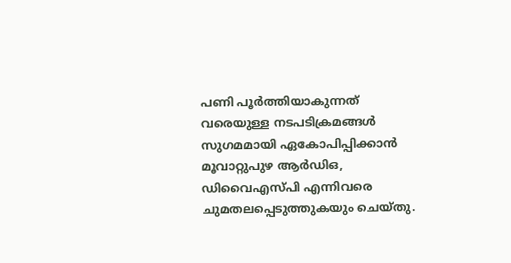പണി പൂർത്തിയാകുന്നത് വരെയുള്ള നടപടിക്രമങ്ങൾ സുഗമമായി ഏകോപിപ്പിക്കാൻ മൂവാറ്റുപുഴ ആർഡിഒ, ഡിവൈഎസ്പി എന്നിവരെ ചുമതലപ്പെടുത്തുകയും ചെയ്തു.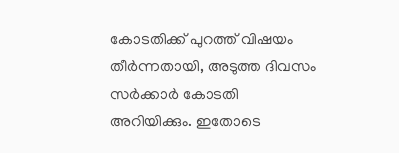കോടതിക്ക് പുറത്ത് വിഷയം തീർന്നതായി, അടുത്ത ദിവസം സർക്കാർ കോടതി അറിയിക്കും. ഇതോടെ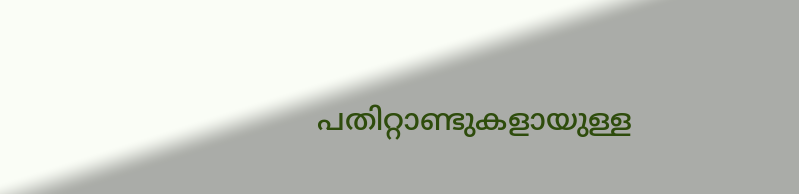പതിറ്റാണ്ടുകളായുള്ള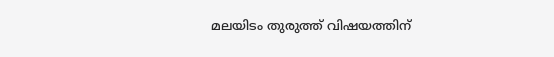മലയിടം തുരുത്ത് വിഷയത്തിന്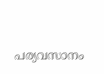പര്യവസാനം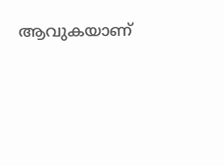ആവുകയാണ്